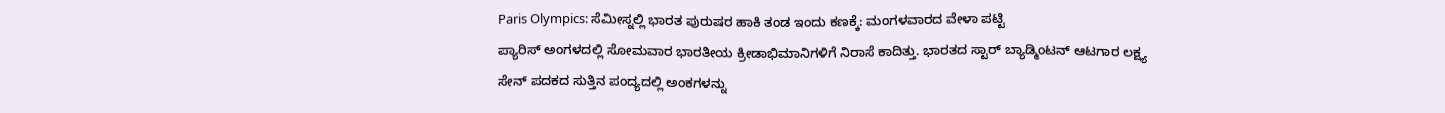Paris Olympics: ಸೆಮೀಸ್ನಲ್ಲಿ ಭಾರತ ಪುರುಷರ ಹಾಕಿ ತಂಡ ಇಂದು ಕಣಕ್ಕೆ: ಮಂಗಳವಾರದ ವೇಳಾ ಪಟ್ಟಿ
ಪ್ಯಾರಿಸ್ ಅಂಗಳದಲ್ಲಿ ಸೋಮವಾರ ಭಾರತೀಯ ಕ್ರೀಡಾಭಿಮಾನಿಗಳಿಗೆ ನಿರಾಸೆ ಕಾದಿತ್ತು. ಭಾರತದ ಸ್ಟಾರ್ ಬ್ಯಾಡ್ಮಿಂಟನ್ ಆಟಗಾರ ಲಕ್ಷ್ಯ ಸೇನ್ ಪದಕದ ಸುತ್ತಿನ ಪಂದ್ಯದಲ್ಲಿ ಅಂಕಗಳನ್ನು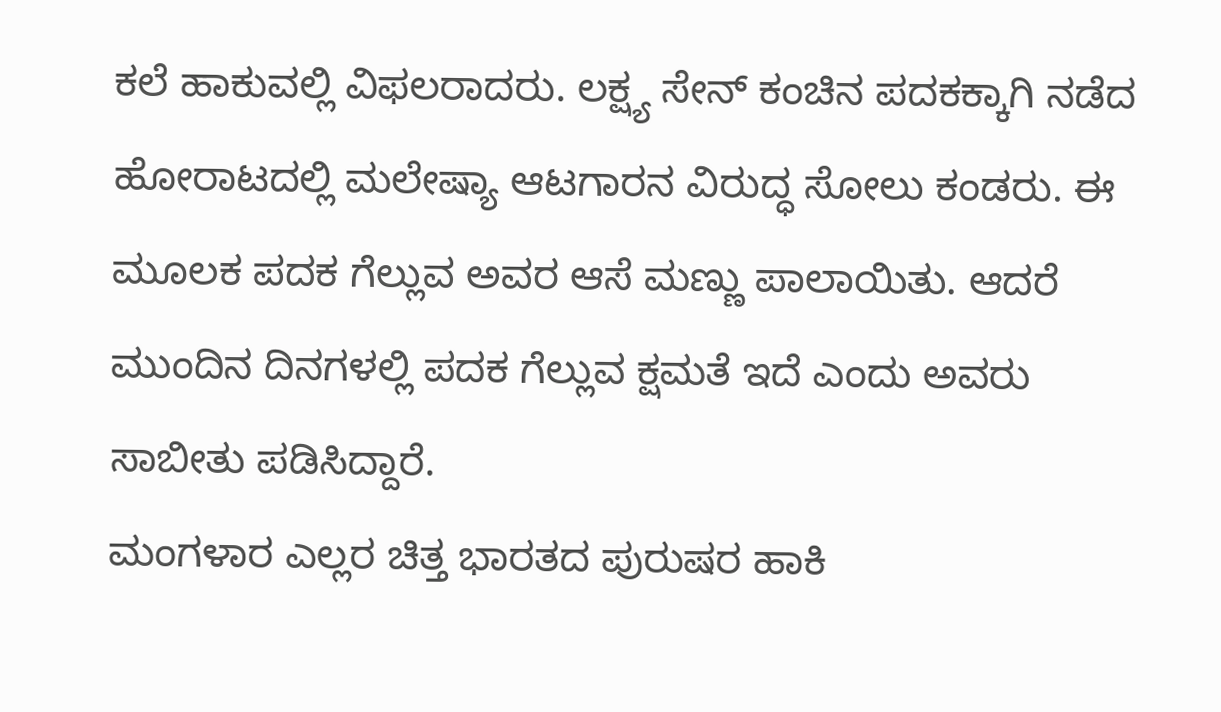ಕಲೆ ಹಾಕುವಲ್ಲಿ ವಿಫಲರಾದರು. ಲಕ್ಷ್ಯ ಸೇನ್ ಕಂಚಿನ ಪದಕಕ್ಕಾಗಿ ನಡೆದ ಹೋರಾಟದಲ್ಲಿ ಮಲೇಷ್ಯಾ ಆಟಗಾರನ ವಿರುದ್ಧ ಸೋಲು ಕಂಡರು. ಈ ಮೂಲಕ ಪದಕ ಗೆಲ್ಲುವ ಅವರ ಆಸೆ ಮಣ್ಣು ಪಾಲಾಯಿತು. ಆದರೆ ಮುಂದಿನ ದಿನಗಳಲ್ಲಿ ಪದಕ ಗೆಲ್ಲುವ ಕ್ಷಮತೆ ಇದೆ ಎಂದು ಅವರು ಸಾಬೀತು ಪಡಿಸಿದ್ದಾರೆ.
ಮಂಗಳಾರ ಎಲ್ಲರ ಚಿತ್ತ ಭಾರತದ ಪುರುಷರ ಹಾಕಿ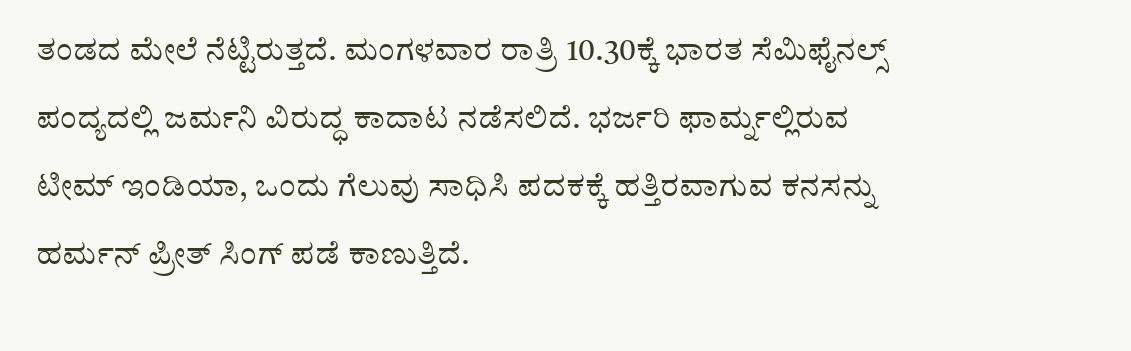ತಂಡದ ಮೇಲೆ ನೆಟ್ಟಿರುತ್ತದೆ. ಮಂಗಳವಾರ ರಾತ್ರಿ 10.30ಕ್ಕೆ ಭಾರತ ಸೆಮಿಫೈನಲ್ಸ್ ಪಂದ್ಯದಲ್ಲಿ ಜರ್ಮನಿ ವಿರುದ್ಧ ಕಾದಾಟ ನಡೆಸಲಿದೆ. ಭರ್ಜರಿ ಫಾರ್ಮ್ನಲ್ಲಿರುವ ಟೀಮ್ ಇಂಡಿಯಾ, ಒಂದು ಗೆಲುವು ಸಾಧಿಸಿ ಪದಕಕ್ಕೆ ಹತ್ತಿರವಾಗುವ ಕನಸನ್ನು ಹರ್ಮನ್ ಪ್ರೀತ್ ಸಿಂಗ್ ಪಡೆ ಕಾಣುತ್ತಿದೆ.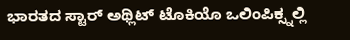ಭಾರತದ ಸ್ಟಾರ್ ಅಥ್ಲಿಟ್ ಟೊಕಿಯೊ ಒಲಿಂಪಿಕ್ಸ್ನಲ್ಲಿ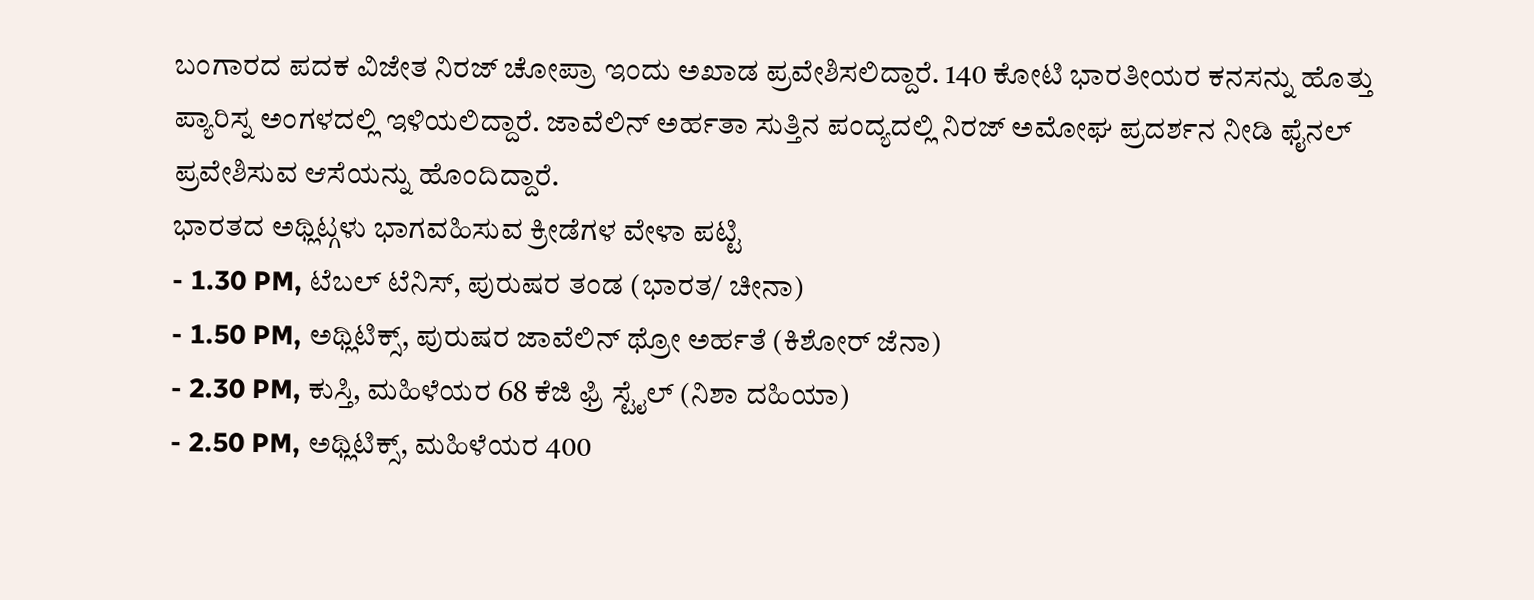ಬಂಗಾರದ ಪದಕ ವಿಜೇತ ನಿರಜ್ ಚೋಪ್ರಾ ಇಂದು ಅಖಾಡ ಪ್ರವೇಶಿಸಲಿದ್ದಾರೆ. 140 ಕೋಟಿ ಭಾರತೀಯರ ಕನಸನ್ನು ಹೊತ್ತು ಪ್ಯಾರಿಸ್ನ ಅಂಗಳದಲ್ಲಿ ಇಳಿಯಲಿದ್ದಾರೆ. ಜಾವೆಲಿನ್ ಅರ್ಹತಾ ಸುತ್ತಿನ ಪಂದ್ಯದಲ್ಲಿ ನಿರಜ್ ಅಮೋಘ ಪ್ರದರ್ಶನ ನೀಡಿ ಫೈನಲ್ ಪ್ರವೇಶಿಸುವ ಆಸೆಯನ್ನು ಹೊಂದಿದ್ದಾರೆ.
ಭಾರತದ ಅಥ್ಲಿಟ್ಗಳು ಭಾಗವಹಿಸುವ ಕ್ರೀಡೆಗಳ ವೇಳಾ ಪಟ್ಟಿ
- 1.30 PM, ಟೆಬಲ್ ಟೆನಿಸ್, ಪುರುಷರ ತಂಡ (ಭಾರತ/ ಚೀನಾ)
- 1.50 PM, ಅಥ್ಲಿಟಿಕ್ಸ್, ಪುರುಷರ ಜಾವೆಲಿನ್ ಥ್ರೋ ಅರ್ಹತೆ (ಕಿಶೋರ್ ಜೆನಾ)
- 2.30 PM, ಕುಸ್ತಿ, ಮಹಿಳೆಯರ 68 ಕೆಜಿ ಫ್ರಿ ಸ್ಟೈಲ್ (ನಿಶಾ ದಹಿಯಾ)
- 2.50 PM, ಅಥ್ಲಿಟಿಕ್ಸ್, ಮಹಿಳೆಯರ 400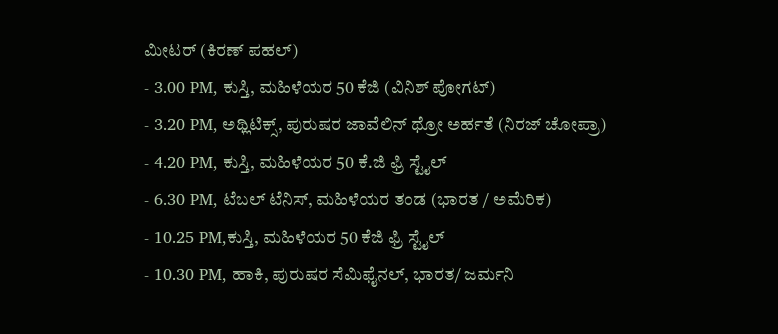ಮೀಟರ್ (ಕಿರಣ್ ಪಹಲ್)
- 3.00 PM, ಕುಸ್ತಿ, ಮಹಿಳೆಯರ 50 ಕೆಜಿ (ವಿನಿಶ್ ಪೋಗಟ್)
- 3.20 PM, ಅಥ್ಲಿಟಿಕ್ಸ್, ಪುರುಷರ ಜಾವೆಲಿನ್ ಥ್ರೋ ಅರ್ಹತೆ (ನಿರಜ್ ಚೋಪ್ರಾ)
- 4.20 PM, ಕುಸ್ತಿ, ಮಹಿಳೆಯರ 50 ಕೆ.ಜಿ ಫ್ರಿ ಸ್ಟೈಲ್
- 6.30 PM, ಟೆಬಲ್ ಟೆನಿಸ್, ಮಹಿಳೆಯರ ತಂಡ (ಭಾರತ / ಅಮೆರಿಕ)
- 10.25 PM,ಕುಸ್ತಿ, ಮಹಿಳೆಯರ 50 ಕೆಜಿ ಫ್ರಿ ಸ್ಟೈಲ್
- 10.30 PM, ಹಾಕಿ, ಪುರುಷರ ಸೆಮಿಫೈನಲ್, ಭಾರತ/ ಜರ್ಮನಿ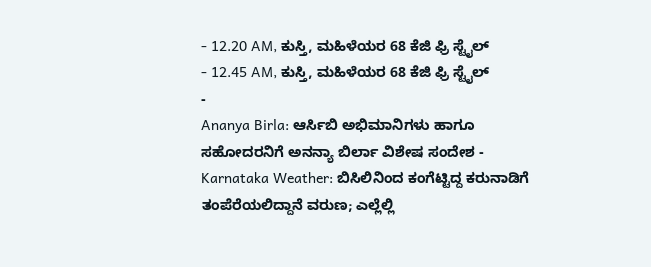- 12.20 AM, ಕುಸ್ತಿ, ಮಹಿಳೆಯರ 68 ಕೆಜಿ ಫ್ರಿ ಸ್ಟೈಲ್
- 12.45 AM, ಕುಸ್ತಿ, ಮಹಿಳೆಯರ 68 ಕೆಜಿ ಫ್ರಿ ಸ್ಟೈಲ್
-
Ananya Birla: ಆರ್ಸಿಬಿ ಅಭಿಮಾನಿಗಳು ಹಾಗೂ ಸಹೋದರನಿಗೆ ಅನನ್ಯಾ ಬಿರ್ಲಾ ವಿಶೇಷ ಸಂದೇಶ -
Karnataka Weather: ಬಿಸಿಲಿನಿಂದ ಕಂಗೆಟ್ಟಿದ್ದ ಕರುನಾಡಿಗೆ ತಂಪೆರೆಯಲಿದ್ದಾನೆ ವರುಣ; ಎಲ್ಲೆಲ್ಲಿ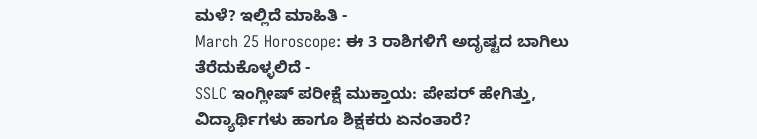ಮಳೆ? ಇಲ್ಲಿದೆ ಮಾಹಿತಿ -
March 25 Horoscope: ಈ 3 ರಾಶಿಗಳಿಗೆ ಅದೃಷ್ಟದ ಬಾಗಿಲು ತೆರೆದುಕೊಳ್ಳಲಿದೆ -
SSLC ಇಂಗ್ಲೀಷ್ ಪರೀಕ್ಷೆ ಮುಕ್ತಾಯ: ಪೇಪರ್ ಹೇಗಿತ್ತು, ವಿದ್ಯಾರ್ಥಿಗಳು ಹಾಗೂ ಶಿಕ್ಷಕರು ಏನಂತಾರೆ?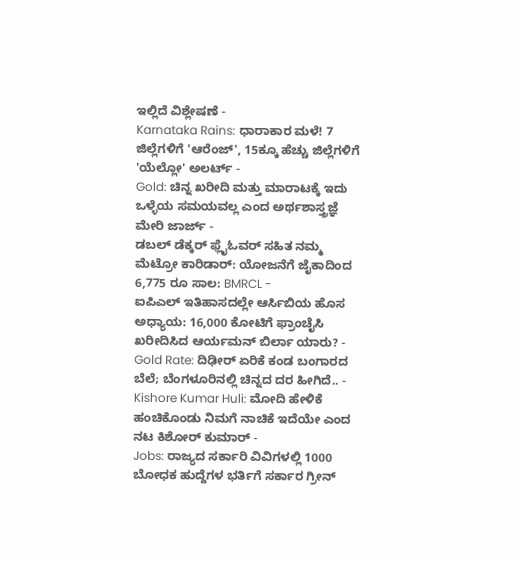ಇಲ್ಲಿದೆ ವಿಶ್ಲೇಷಣೆ -
Karnataka Rains: ಧಾರಾಕಾರ ಮಳೆ! 7 ಜಿಲ್ಲೆಗಳಿಗೆ 'ಆರೆಂಜ್', 15ಕ್ಕೂ ಹೆಚ್ಚು ಜಿಲ್ಲೆಗಳಿಗೆ 'ಯೆಲ್ಲೋ' ಅಲರ್ಟ್ -
Gold: ಚಿನ್ನ ಖರೀದಿ ಮತ್ತು ಮಾರಾಟಕ್ಕೆ ಇದು ಒಳ್ಳೆಯ ಸಮಯವಲ್ಲ ಎಂದ ಅರ್ಥಶಾಸ್ತ್ರಜ್ಞೆ ಮೇರಿ ಜಾರ್ಜ್ -
ಡಬಲ್ ಡೆಕ್ಕರ್ ಫ್ಲೈಓವರ್ ಸಹಿತ ನಮ್ಮ ಮೆಟ್ರೋ ಕಾರಿಡಾರ್: ಯೋಜನೆಗೆ ಜೈಕಾದಿಂದ 6,775 ರೂ ಸಾಲ: BMRCL -
ಐಪಿಎಲ್ ಇತಿಹಾಸದಲ್ಲೇ ಆರ್ಸಿಬಿಯ ಹೊಸ ಅಧ್ಯಾಯ: 16,000 ಕೋಟಿಗೆ ಫ್ರಾಂಚೈಸಿ ಖರೀದಿಸಿದ ಆರ್ಯಮನ್ ಬಿರ್ಲಾ ಯಾರು? -
Gold Rate: ದಿಢೀರ್ ಏರಿಕೆ ಕಂಡ ಬಂಗಾರದ ಬೆಲೆ; ಬೆಂಗಳೂರಿನಲ್ಲಿ ಚಿನ್ನದ ದರ ಹೀಗಿದೆ.. -
Kishore Kumar Huli: ಮೋದಿ ಹೇಳಿಕೆ ಹಂಚಿಕೊಂಡು ನಿಮಗೆ ನಾಚಿಕೆ ಇದೆಯೇ ಎಂದ ನಟ ಕಿಶೋರ್ ಕುಮಾರ್ -
Jobs: ರಾಜ್ಯದ ಸರ್ಕಾರಿ ವಿವಿಗಳಲ್ಲಿ 1000 ಬೋಧಕ ಹುದ್ದೆಗಳ ಭರ್ತಿಗೆ ಸರ್ಕಾರ ಗ್ರೀನ್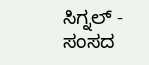ಸಿಗ್ನಲ್ -
ಸಂಸದ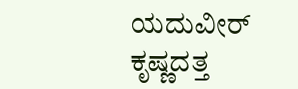ಯದುವೀರ್ ಕೃಷ್ಣದತ್ತ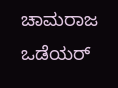ಚಾಮರಾಜ ಒಡೆಯರ್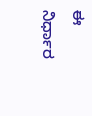ಈ ನಿರ್ಧಾರ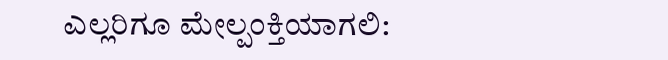ಎಲ್ಲರಿಗೂ ಮೇಲ್ಪಂಕ್ತಿಯಾಗಲಿ: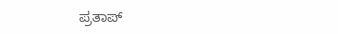ಪ್ರತಾಪ್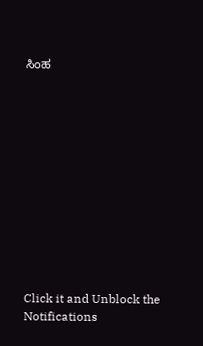ಸಿಂಹ












Click it and Unblock the Notifications